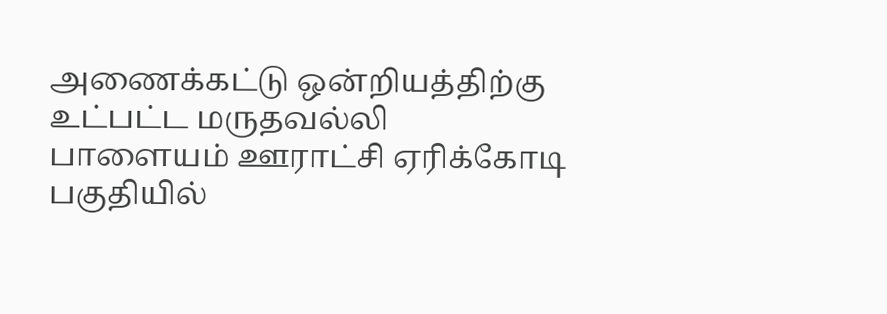அணைக்கட்டு ஒன்றியத்திற்கு உட்பட்ட மருதவல்லி பாளையம் ஊராட்சி ஏரிக்கோடி பகுதியில்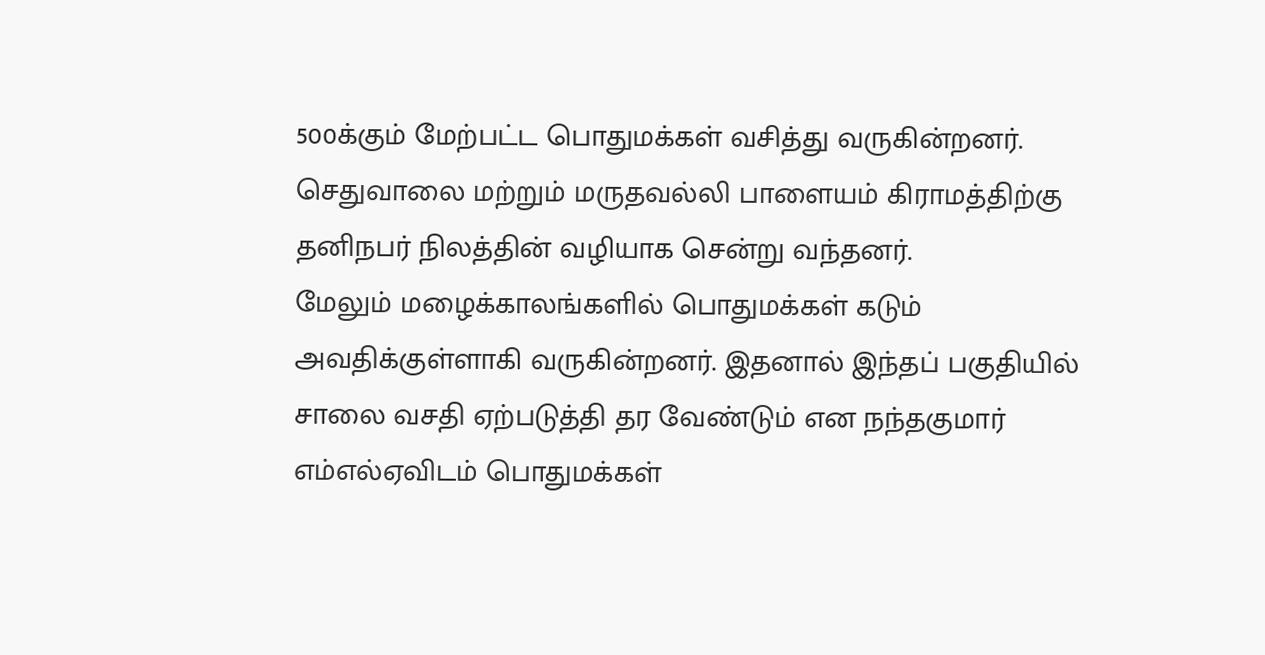500க்கும் மேற்பட்ட பொதுமக்கள் வசித்து வருகின்றனர். செதுவாலை மற்றும் மருதவல்லி பாளையம் கிராமத்திற்கு தனிநபர் நிலத்தின் வழியாக சென்று வந்தனர்.
மேலும் மழைக்காலங்களில் பொதுமக்கள் கடும் அவதிக்குள்ளாகி வருகின்றனர். இதனால் இந்தப் பகுதியில் சாலை வசதி ஏற்படுத்தி தர வேண்டும் என நந்தகுமார் எம்எல்ஏவிடம் பொதுமக்கள்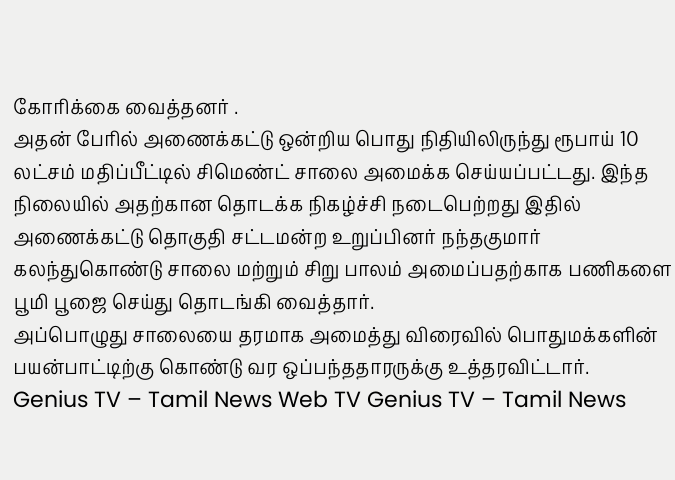கோரிக்கை வைத்தனர் .
அதன் பேரில் அணைக்கட்டு ஒன்றிய பொது நிதியிலிருந்து ரூபாய் 10 லட்சம் மதிப்பீட்டில் சிமெண்ட் சாலை அமைக்க செய்யப்பட்டது. இந்த நிலையில் அதற்கான தொடக்க நிகழ்ச்சி நடைபெற்றது இதில் அணைக்கட்டு தொகுதி சட்டமன்ற உறுப்பினர் நந்தகுமார் கலந்துகொண்டு சாலை மற்றும் சிறு பாலம் அமைப்பதற்காக பணிகளை பூமி பூஜை செய்து தொடங்கி வைத்தார்.
அப்பொழுது சாலையை தரமாக அமைத்து விரைவில் பொதுமக்களின் பயன்பாட்டிற்கு கொண்டு வர ஒப்பந்ததாரருக்கு உத்தரவிட்டார்.
Genius TV – Tamil News Web TV Genius TV – Tamil News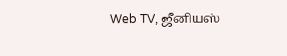Web TV, ஜீனியஸ்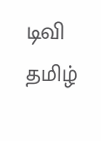டிவி தமிழ்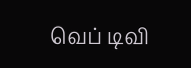வெப் டிவி